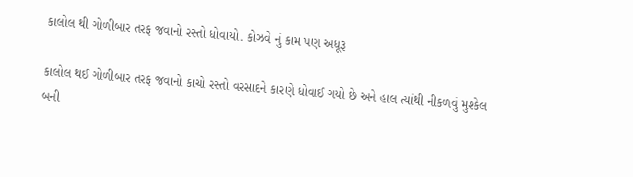કાલોલ થી ગોળીબાર તરફ જવાનો રસ્તો ધોવાયો. કોઝવે નું કામ પણ અધૂરૂ

કાલોલ થઈ ગોળીબાર તરફ જવાનો કાચો રસ્તો વરસાદને કારણે ધોવાઈ ગયો છે અને હાલ ત્યાંથી નીકળવું મુશ્કેલ બની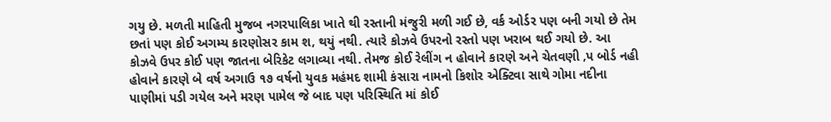ગયુ છે. મળતી માહિતી મુજબ નગરપાલિકા ખાતે થી રસ્તાની મંજુરી મળી ગઈ છે, વર્ક ઓર્ડર પણ બની ગયો છે તેમ છતાં પણ કોઈ અગમ્ય કારણોસર કામ શ‚ થયું નથી. ત્યારે કોઝવે ઉપરનો રસ્તો પણ ખરાબ થઈ ગયો છે. આ કોઝવે ઉપર કોઈ પણ જાતના બેરિકેટ લગાવ્યા નથી. તેમજ કોઈ રેલીંગ ન હોવાને કારણે અને ચેતવણી ‚પ બોર્ડ નહી હોવાને કારણે બે વર્ષ અગાઉ ૧૭ વર્ષનો યુવક મહંમદ શામી કંસારા નામનો કિશોર એક્ટિવા સાથે ગોમા નદીના પાણીમાં પડી ગયેલ અને મરણ પામેલ જે બાદ પણ પરિસ્થિતિ માં કોઈ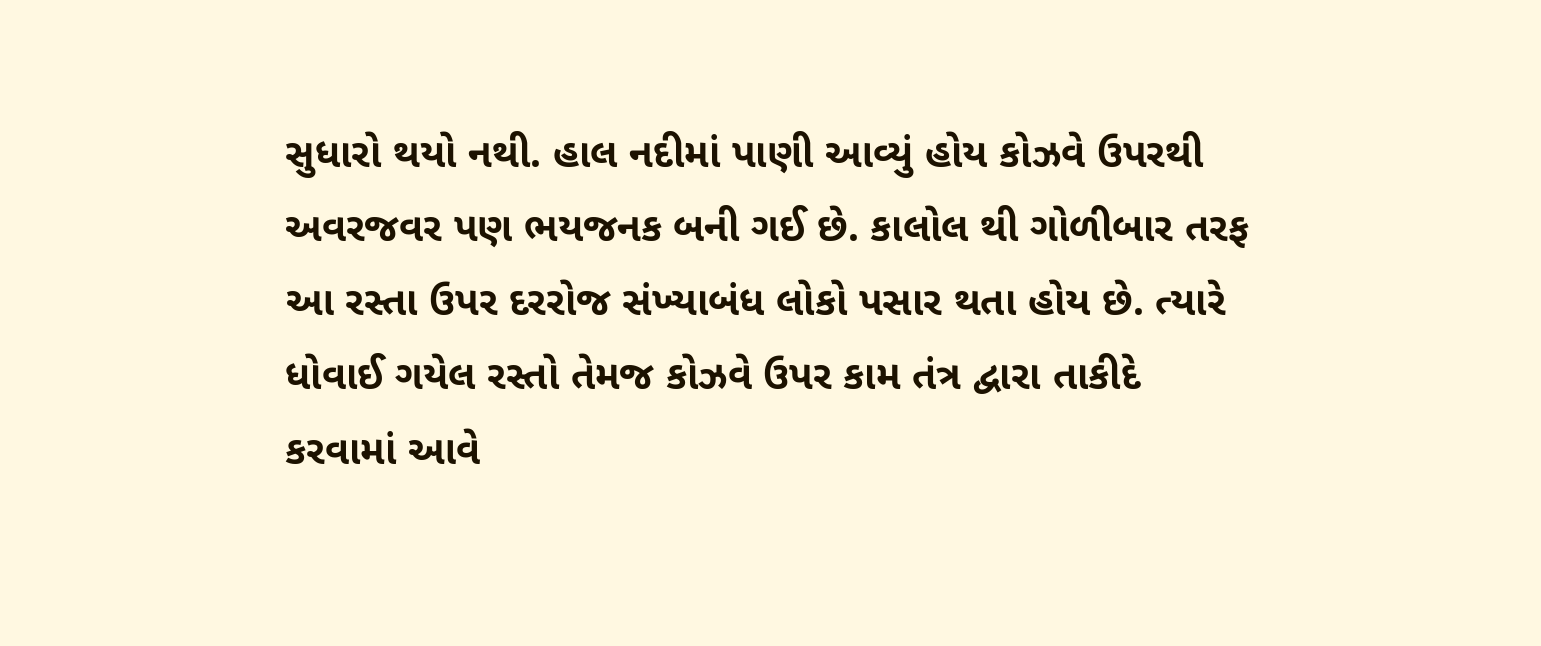સુધારો થયો નથી. હાલ નદીમાં પાણી આવ્યું હોય કોઝવે ઉપરથી અવરજવર પણ ભયજનક બની ગઈ છે. કાલોલ થી ગોળીબાર તરફ આ રસ્તા ઉપર દરરોજ સંખ્યાબંધ લોકો પસાર થતા હોય છે. ત્યારે ધોવાઈ ગયેલ રસ્તો તેમજ કોઝવે ઉપર કામ તંત્ર દ્વારા તાકીદે કરવામાં આવે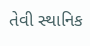તેવી સ્થાનિક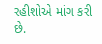રહીશોએ માંગ કરી છે.